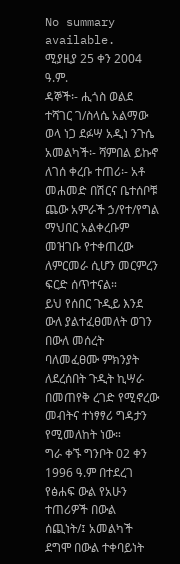No summary available.
ሚያዚያ 25 ቀን 2004 ዓ.ም.
ዳኞች፡- ሒጎስ ወልደ ተሻገር ገ/ስላሴ አልማው ወላ ነጋ ደፉሣ አዲነ ንጉሴ አመልካች፡- ሻምበል ይኩኖ ለገሰ ቀረቡ ተጠሪ፡- አቶ መሐመድ በሽርና ቤተሰቦቹ ጨው አምራች ኃ/የተ/የግል ማህበር አልቀረቡም መዝገቡ የተቀጠረው ለምርመራ ሲሆን መርምረን ፍርድ ሰጥተናል።
ይህ የሰበር ጉዲይ እንደ ውለ ያልተፈፀመለት ወገን በውለ መሰረት ባለመፈፀሙ ምክንያት ለደረሰበት ጉዲት ኪሣራ በመጠየቅ ረገድ የሚኖረው መብትና ተነፃፃሪ ግዳታን የሚመለከት ነው።
ግራ ቀኙ ግንቦት 02 ቀን 1996 ዓ.ም በተደረገ የፅሐፍ ውል የአሁን ተጠሪዎች በውል ሰጪነት/፤ አመልካች ደግሞ በውል ተቀባይነት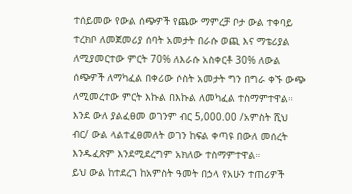ተሰይመው የውል ሰጭዎች የጨው ማምረቻ ቦታ ውል ተቀባይ ተረክቦ ለመጀመሪያ ሰባት አመታት በራሱ ወጪ እና ማቴሪያል ለሚያመርተው ምርት 70% ለእራሱ አስቀርቶ 30% ለውል ሰጭዎች ለማካፈል በቀሪው ሶስት አመታት ግን በግራ ቀኙ ውጭ ለሚመረተው ምርት እኩል በእኩል ለመካፈል ተስማምተዋል።
እንደ ውለ ያልፈፀመ ወገንም ብር 5,000.00 /አምስት ሺህ ብር/ ውል ላልተፈፀመለት ወገን ከፍል ቀጣዩ በውለ መሰረት እንዱፈጽም እንደሚደረግም አክለው ተስማምተዋል።
ይህ ውል ከተደረገ ከአምስት ዓመት በኃላ የአሁን ተጠሪዎች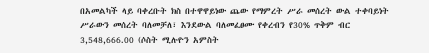በአመልካች ላይ ባቀረቡት ክስ በተዋዋይነው ጨው የማምረት ሥራ መሰረት ውል ተቀባይነት ሥራውን መሰረት ባለመቻለ፣ እንደውል ባለመፈፀሙ የቀረብን የ30% ጥቅም ብር 3,548,666.00 (ሶስት ሚሉዮን አምስት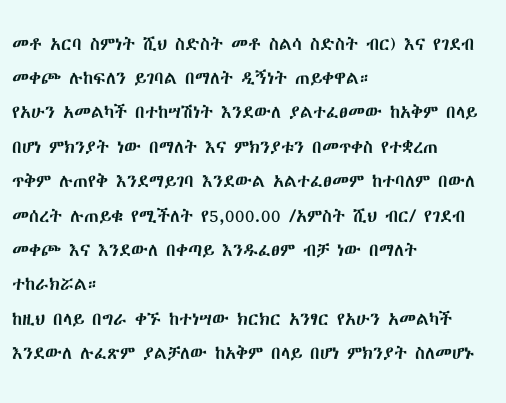መቶ አርባ ስምነት ሺህ ስድስት መቶ ስልሳ ስድስት ብር) እና የገደብ መቀጮ ሉከፍለን ይገባል በማለት ዲኝነት ጠይቀዋል።
የአሁን አመልካች በተከሣሽነት እንደውለ ያልተፈፀመው ከአቅም በላይ በሆነ ምክንያት ነው በማለት እና ምክንያቱን በመጥቀስ የተቋረጠ ጥቅም ሉጠየቅ እንደማይገባ እንደውል አልተፈፀመም ከተባለም በውለ መሰረት ሉጠይቁ የሚችለት የ5,000.00 /አምስት ሺህ ብር/ የገደብ መቀጮ እና እንደውለ በቀጣይ እንዱፈፀም ብቻ ነው በማለት ተከራክሯል።
ከዚህ በላይ በግራ ቀኙ ከተነሣው ክርክር አንፃር የአሁን አመልካች እንደውለ ሉፈጽም ያልቻለው ከአቅም በላይ በሆነ ምክንያት ስለመሆኑ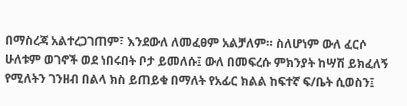በማስረጃ አልተረጋገጠም፣ እንደውለ ለመፈፀም አልቻለም። ስለሆነም ውለ ፈርሶ ሁለቱም ወገኖች ወደ ነበሩበት ቦታ ይመለሱ፤ ውለ በመፍረሱ ምክንያት ከሣሽ ይክፈለኝ የሚለትን ገንዘብ በልላ ክስ ይጠይቁ በማለት የአፊር ክልል ከፍተኛ ፍ/ቤት ሲወስን፤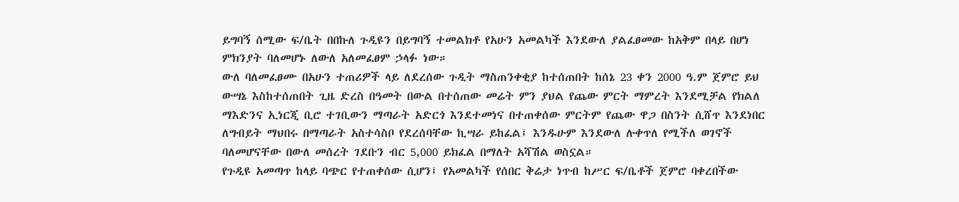ይግባኝ ሰሚው ፍ/ቤት በበኩለ ጉዲዩን በይግባኝ ተመልክቶ የአሁን አመልካች እንደውለ ያልፈፀመው ከአቅም በላይ በሆነ ምክንያት ባለመሆኑ ለውለ አለመፈፀም ኃላፉ ነው።
ውለ ባለመፈፀሙ በአሁን ተጠሪዎች ላይ ለደረሰው ጉዲት ማስጠንቀቂያ ከተሰጠበት ከሰኔ 23 ቀን 2000 ዓ.ም ጀምሮ ይህ ውሣኔ እስከተሰጠበት ጊዜ ድረስ በዓመት በውል በተሰጠው መሬት ምን ያህል የጨው ምርት ማምረት እንደሚቻል የክልለ ማእድንና ኢነርጂ ቢሮ ተገቢውን ማጣራት አድርጎ እንደተመነና በተጠቀሰው ምርትም የጨው ዋጋ በስንት ሲሸጥ እንደነበር ለግብይት ማህበሩ በማጣራት አስተሳስቦ የደረሰባቸው ኪሣራ ይከፈል፤ እንዱሁም እንደውለ ሉቀጥለ የሚችለ ወገኖች ባለመሆናቸው በውለ መሰረት ገደቡን ብር 5,000 ይክፈል በማለት አሻሽል ወስኗል።
የጉዲዩ አመጣጥ ከላይ ባጭር የተጠቀሰው ሲሆን፤ የአመልካች የሰበር ቅሬታ ነጥብ ከሥር ፍ/ቤቶች ጀምሮ ባቀረበችው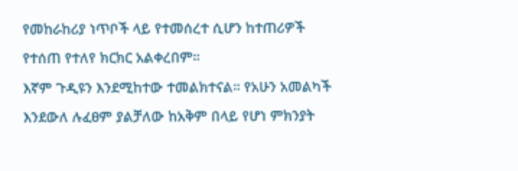የመከራከሪያ ነጥቦች ላይ የተመሰረተ ሲሆን ከተጠሪዎች የተሰጠ የተለየ ክርክር አልቀረበም።
እኛም ጉዲዩን እንደሚከተው ተመልክተናል። የአሁን አመልካች እንደውለ ሉፈፀም ያልቻለው ከአቅም በላይ የሆነ ምክንያት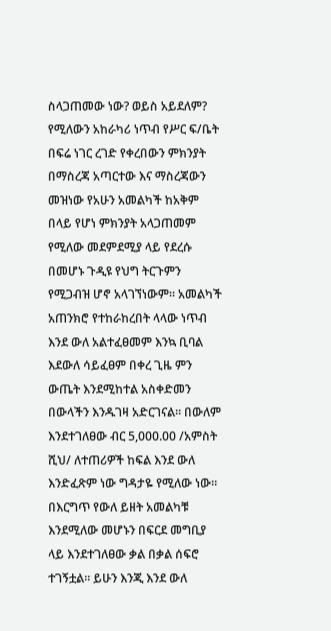ስላጋጠመው ነው? ወይስ አይደለም? የሚለውን አከራካሪ ነጥብ የሥር ፍ/ቤት በፍሬ ነገር ረገድ የቀረበውን ምክንያት በማስረጃ አጣርተው እና ማስረጃውን መዝነው የአሁን አመልካች ከአቅም በላይ የሆነ ምክንያት አላጋጠመም የሚለው መደምደሚያ ላይ የደረሱ በመሆኑ ጉዲዩ የህግ ትርጉምን የሚጋብዝ ሆኖ አላገኘነውም። አመልካች አጠንክሮ የተከራከረበት ላላው ነጥብ እንደ ውለ አልተፈፀመም እንኳ ቢባል እደውለ ሳይፈፀም በቀረ ጊዜ ምን ውጤት እንደሚከተል አስቀድመን በውላችን እንዱገዛ አድርገናል። በውለም እንደተገለፀው ብር 5,000.00 /አምስት ሺህ/ ለተጠሪዎች ከፍል እንደ ውለ እንድፈጽም ነው ግዳታዬ የሚለው ነው።
በእርግጥ የውለ ይዘት አመልካቹ እንደሚለው መሆኑን በፍርደ መግቢያ ላይ እንደተገለፀው ቃል በቃል ሰፍሮ ተገኝቷል። ይሁን እንጂ እንደ ውለ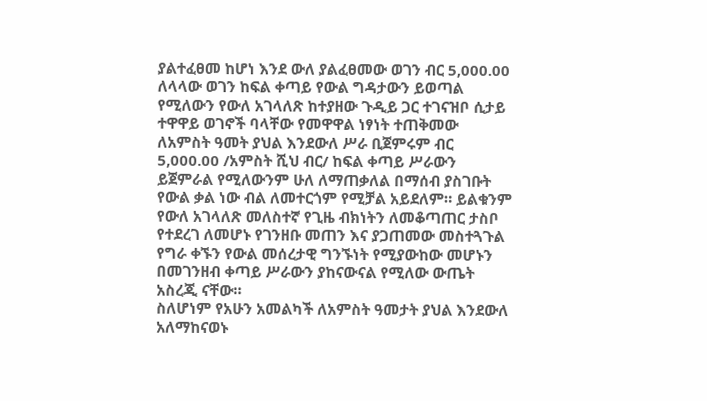ያልተፈፀመ ከሆነ እንደ ውለ ያልፈፀመው ወገን ብር 5,000.00 ለላላው ወገን ከፍል ቀጣይ የውል ግዳታውን ይወጣል የሚለውን የውለ አገላለጽ ከተያዘው ጉዲይ ጋር ተገናዝቦ ሲታይ ተዋዋይ ወገኖች ባላቸው የመዋዋል ነፃነት ተጠቅመው ለአምስት ዓመት ያህል እንደውለ ሥራ ቢጀምሩም ብር 5,000.00 /አምስት ሺህ ብር/ ከፍል ቀጣይ ሥራውን ይጀምራል የሚለውንም ሁለ ለማጠቃለል በማሰብ ያስገቡት የውል ቃል ነው ብል ለመተርጎም የሚቻል አይደለም። ይልቁንም የውለ አገላለጽ መለስተኛ የጊዜ ብክነትን ለመቆጣጠር ታስቦ የተደረገ ለመሆኑ የገንዘቡ መጠን እና ያጋጠመው መስተጓጉል የግራ ቀኙን የውል መሰረታዊ ግንኙነት የሚያውከው መሆኑን በመገንዘብ ቀጣይ ሥራውን ያከናውናል የሚለው ውጤት አስረጂ ናቸው።
ስለሆነም የአሁን አመልካች ለአምስት ዓመታት ያህል እንደውለ አለማከናወኑ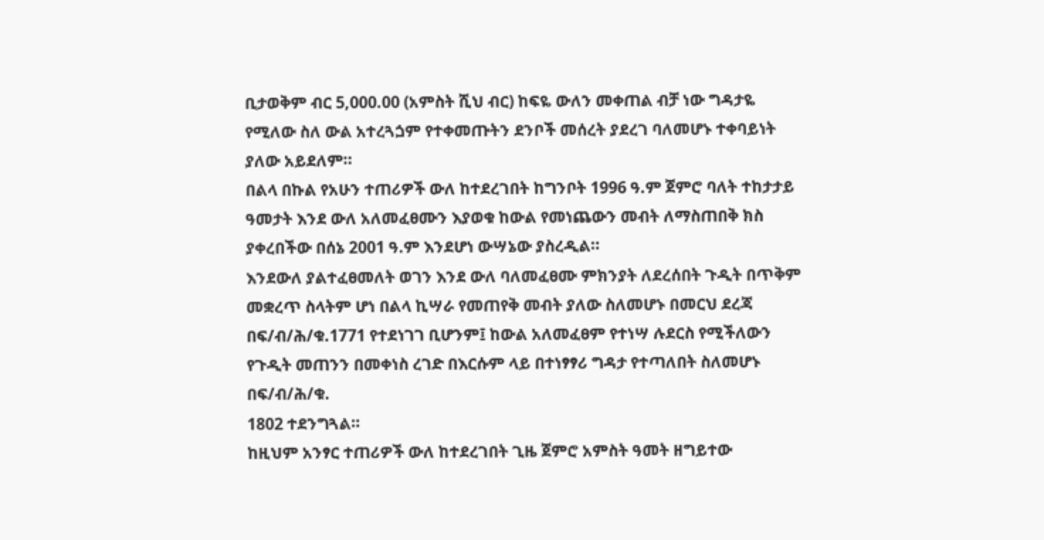ቢታወቅም ብር 5,000.00 (አምስት ሺህ ብር) ከፍዬ ውለን መቀጠል ብቻ ነው ግዳታዬ የሚለው ስለ ውል አተረጓጏም የተቀመጡትን ደንቦች መሰረት ያደረገ ባለመሆኑ ተቀባይነት ያለው አይደለም።
በልላ በኩል የአሁን ተጠሪዎች ውለ ከተደረገበት ከግንቦት 1996 ዓ.ም ጀምሮ ባለት ተከታታይ ዓመታት እንደ ውለ አለመፈፀሙን እያወቁ ከውል የመነጨውን መብት ለማስጠበቅ ክስ ያቀረበችው በሰኔ 2001 ዓ.ም እንደሆነ ውሣኔው ያስረዲል።
እንደውለ ያልተፈፀመለት ወገን እንደ ውለ ባለመፈፀሙ ምክንያት ለደረሰበት ጉዲት በጥቅም መቋረጥ ስላትም ሆነ በልላ ኪሣራ የመጠየቅ መብት ያለው ስለመሆኑ በመርህ ደረጃ በፍ/ብ/ሕ/ቁ.1771 የተደነገገ ቢሆንም፤ ከውል አለመፈፀም የተነሣ ሉደርስ የሚችለውን የጉዲት መጠንን በመቀነስ ረገድ በእርሱም ላይ በተነፃፃሪ ግዳታ የተጣለበት ስለመሆኑ በፍ/ብ/ሕ/ቁ.
1802 ተደንግጓል።
ከዚህም አንፃር ተጠሪዎች ውለ ከተደረገበት ጊዜ ጀምሮ አምስት ዓመት ዘግይተው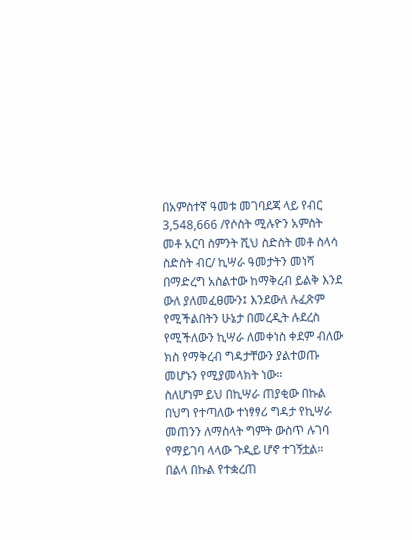በአምስተኛ ዓመቱ መገባደጃ ላይ የብር 3,548,666 /የሶስት ሚሉዮን አምስት መቶ አርባ ስምንት ሺህ ስድስት መቶ ስላሳ ስድስት ብር/ ኪሣራ ዓመታትን መነሻ በማድረግ አስልተው ከማቅረብ ይልቅ እንደ ውለ ያለመፈፀሙን፤ እንደውለ ሉፈጽም የሚችልበትን ሁኔታ በመረዲት ሉደረስ የሚችለውን ኪሣራ ለመቀነስ ቀደም ብለው ክስ የማቅረብ ግዳታቸውን ያልተወጡ መሆኑን የሚያመላክት ነው።
ስለሆነም ይህ በኪሣራ ጠያቂው በኩል በህግ የተጣለው ተነፃፃሪ ግዳታ የኪሣራ መጠንን ለማስላት ግምት ውስጥ ሉገባ የማይገባ ላላው ጉዲይ ሆኖ ተገኝቷል። በልላ በኩል የተቋረጠ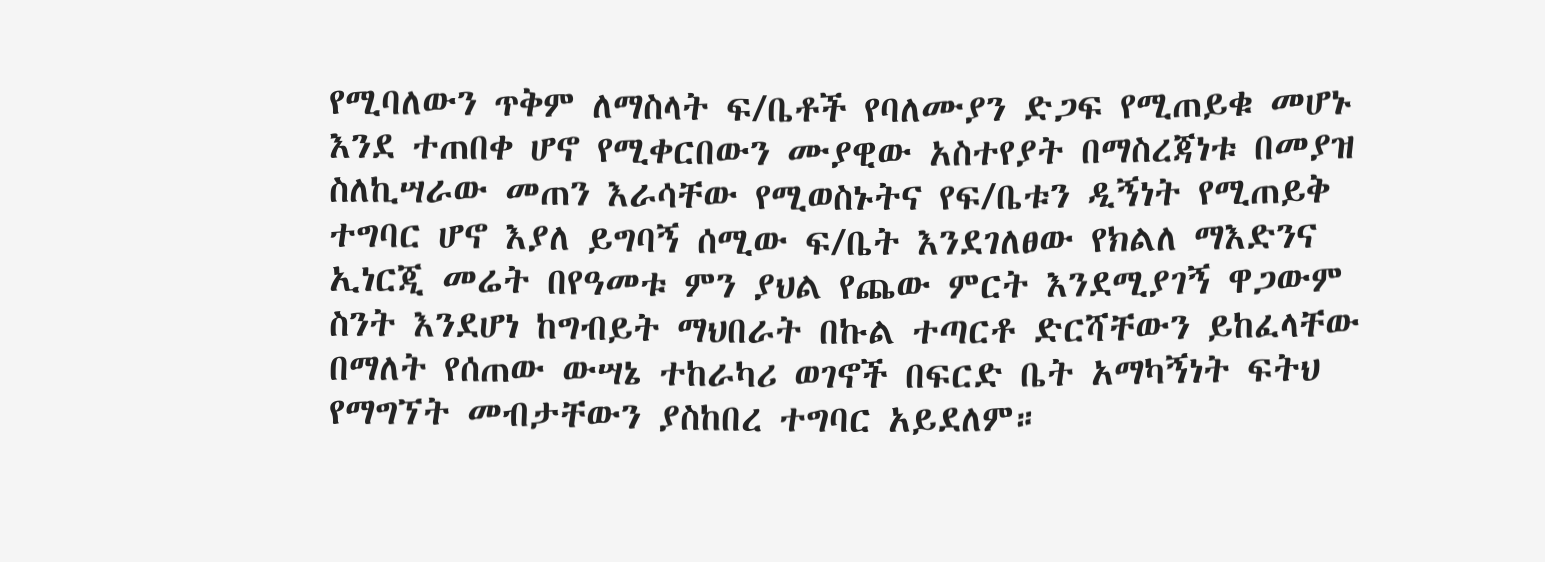የሚባለውን ጥቅም ለማስላት ፍ/ቤቶች የባለሙያን ድጋፍ የሚጠይቁ መሆኑ እንደ ተጠበቀ ሆኖ የሚቀርበውን ሙያዊው አስተየያት በማስረጃነቱ በመያዝ ስለኪሣራው መጠን እራሳቸው የሚወስኑትና የፍ/ቤቱን ዲኝነት የሚጠይቅ ተግባር ሆኖ እያለ ይግባኝ ሰሚው ፍ/ቤት እንደገለፀው የክልለ ማእድንና ኢነርጂ መሬት በየዓመቱ ምን ያህል የጨው ምርት እንደሚያገኝ ዋጋውም ስንት እንደሆነ ከግብይት ማህበራት በኩል ተጣርቶ ድርሻቸውን ይከፈላቸው በማለት የሰጠው ውሣኔ ተከራካሪ ወገኖች በፍርድ ቤት አማካኝነት ፍትህ የማግኘት መብታቸውን ያስከበረ ተግባር አይደለም።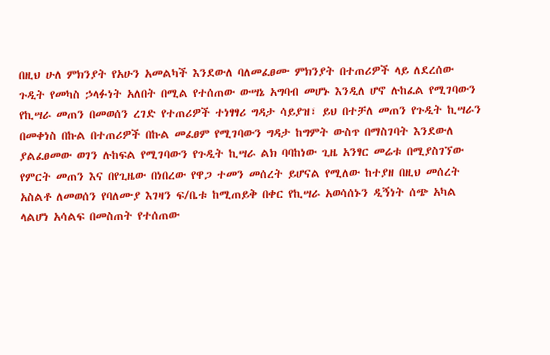በዚህ ሁለ ምክንያት የአሁን አመልካች እንደውለ ባለመፈፀሙ ምክንያት በተጠሪዎች ላይ ለደረሰው ጉዲት የመካስ ኃላፉነት አለበት በሚል የተሰጠው ውሣኔ አግባብ መሆኑ እንዲለ ሆኖ ሉከፈል የሚገባውን የኪሣራ መጠን በመወሰን ረገድ የተጠሪዎች ተነፃፃሪ ግዳታ ሳይያዝ፣ ይህ በተቻለ መጠን የጉዲት ኪሣራን በመቀነስ በኩል በተጠሪዎች በኩል መፈፀም የሚገባውን ግዳታ ከግምት ውስጥ በማስገባት እንደውለ ያልፈፀመው ወገን ሉከፍል የሚገባውን የጉዲት ኪሣራ ልክ ባባከነው ጊዜ አንፃር መሬቱ በሚያስገኘው የምርት መጠን እና በየጊዜው በነበረው የዋጋ ተመን መሰረት ይሆናል የሚለው ከተያዘ በዚህ መሰረት አስልቶ ለመወሰን የባለሙያ እገዛን ፍ/ቤቱ ከሚጠይቅ በቀር የኪሣራ አወሳሰኑን ዲኝነት ሰጭ አካል ላልሆነ አሳልፍ በመስጠት የተሰጠው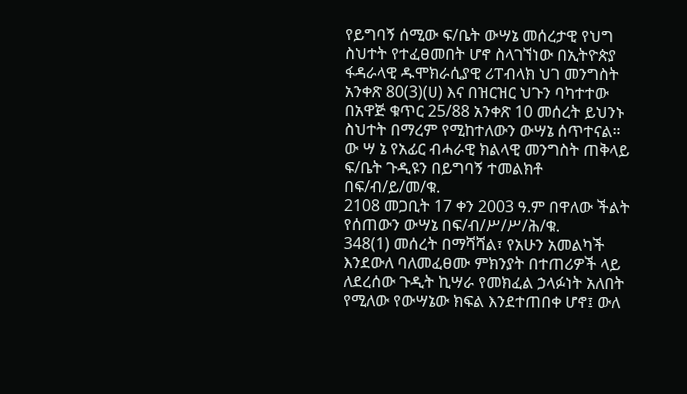የይግባኝ ሰሚው ፍ/ቤት ውሣኔ መሰረታዊ የህግ ስህተት የተፈፀመበት ሆኖ ስላገኘነው በኢትዮጵያ ፋዳራላዊ ዱሞክራሲያዊ ሪፐብላክ ህገ መንግስት አንቀጽ 80(3)(ሀ) እና በዝርዝር ህጉን ባካተተው በአዋጅ ቁጥር 25/88 አንቀጽ 10 መሰረት ይህንኑ ስህተት በማረም የሚከተለውን ውሣኔ ሰጥተናል።
ው ሣ ኔ የአፊር ብሓራዊ ክልላዊ መንግስት ጠቅላይ ፍ/ቤት ጉዲዩን በይግባኝ ተመልክቶ በፍ/ብ/ይ/መ/ቁ.
2108 መጋቢት 17 ቀን 2003 ዓ.ም በዋለው ችልት የሰጠውን ውሣኔ በፍ/ብ/ሥ/ሥ/ሕ/ቁ.
348(1) መሰረት በማሻሻል፣ የአሁን አመልካች እንደውለ ባለመፈፀሙ ምክንያት በተጠሪዎች ላይ ለደረሰው ጉዲት ኪሣራ የመክፈል ኃላፉነት አለበት የሚለው የውሣኔው ክፍል እንደተጠበቀ ሆኖ፤ ውለ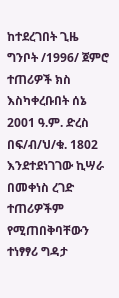ከተደረገበት ጊዜ ግንቦት /1996/ ጀምሮ ተጠሪዎች ክስ እስካቀረቡበት ሰኔ 2001 ዓ.ም. ድረስ በፍ/ብ/ህ/ቁ. 1802 እንደተደነገገው ኪሣራ በመቀነስ ረገድ ተጠሪዎችም የሚጠበቅባቸውን ተነፃፃሪ ግዳታ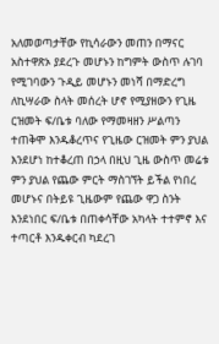አለመወጣታቸው የኪሳራውን መጠን በማናር አስተዋጽኦ ያደረጉ መሆኑን ከግምት ውስጥ ሉገባ የሚገባውን ጉዲይ መሆኑን መነሻ በማድረግ ለኪሣራው ስላት መሰረት ሆኖ የሚያዘውን የጊዜ ርዝመት ፍ/ቤቱ ባለው የማመዛዘን ሥልጣን ተጠቅሞ እንዱቆረጥና የጊዜው ርዝመት ምን ያህል እንደሆነ ከተቆረጠ በኃላ በዚህ ጊዜ ውስጥ መሬቱ ምን ያህል የጨው ምርት ማስገኘት ይችል የነበረ መሆኑና በትይዩ ጊዜውም የጨው ዋጋ ስንት እንደነበር ፍ/ቤቱ በጠቀሳቸው አካላት ተተምኖ እና ተጣርቶ እንዱቀርብ ካደረገ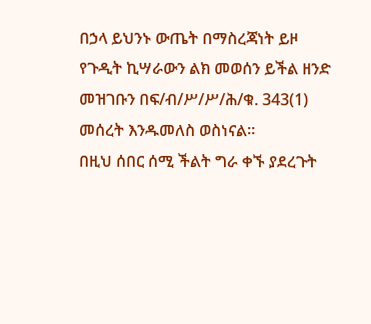በኃላ ይህንኑ ውጤት በማስረጃነት ይዞ የጉዲት ኪሣራውን ልክ መወሰን ይችል ዘንድ መዝገቡን በፍ/ብ/ሥ/ሥ/ሕ/ቁ. 343(1) መሰረት እንዱመለስ ወስነናል።
በዚህ ሰበር ሰሚ ችልት ግራ ቀኙ ያደረጉት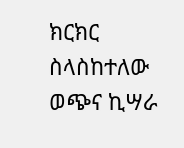ክርክር ስላስከተለው ወጭና ኪሣራ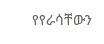የየራሳቸውን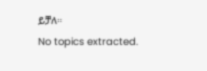ይቻለ።
No topics extracted.